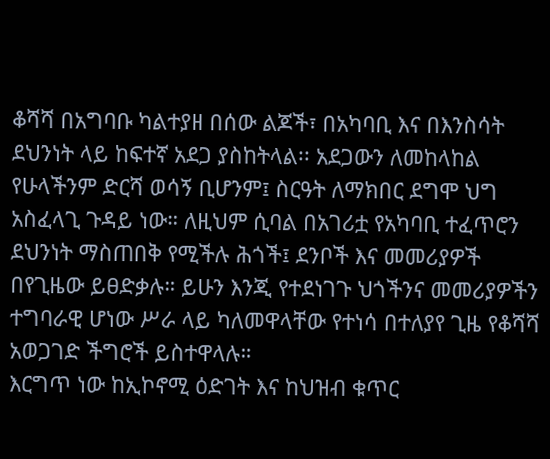ቆሻሻ በአግባቡ ካልተያዘ በሰው ልጆች፣ በአካባቢ እና በእንስሳት ደህንነት ላይ ከፍተኛ አደጋ ያስከትላል፡፡ አደጋውን ለመከላከል የሁላችንም ድርሻ ወሳኝ ቢሆንም፤ ስርዓት ለማክበር ደግሞ ህግ አስፈላጊ ጉዳይ ነው። ለዚህም ሲባል በአገሪቷ የአካባቢ ተፈጥሮን ደህንነት ማስጠበቅ የሚችሉ ሕጎች፤ ደንቦች እና መመሪያዎች በየጊዜው ይፀድቃሉ። ይሁን እንጂ የተደነገጉ ህጎችንና መመሪያዎችን ተግባራዊ ሆነው ሥራ ላይ ካለመዋላቸው የተነሳ በተለያየ ጊዜ የቆሻሻ አወጋገድ ችግሮች ይስተዋላሉ።
እርግጥ ነው ከኢኮኖሚ ዕድገት እና ከህዝብ ቁጥር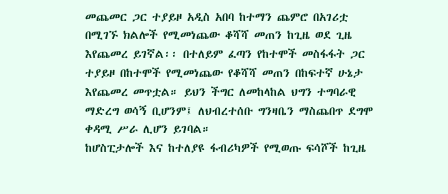መጨመር ጋር ተያይዞ አዲስ አበባ ከተማን ጨምሮ በአገሪቷ በሚገኙ ክልሎች የሚመነጨው ቆሻሻ መጠን ከጊዜ ወደ ጊዜ እየጨመረ ይገኛል፡፡ በተለይም ፈጣን የከተሞች መስፋፋት ጋር ተያይዞ በከተሞች የሚመነጨው የቆሻሻ መጠን በከፍተኛ ሁኔታ እየጨመረ መጥቷል። ይህን ችግር ለመከላከል ህግን ተግባራዊ ማድረግ ወሳኝ ቢሆንም፤ ለህብረተሰቡ ግንዛቤን ማስጨበጥ ደግሞ ቀዳሚ ሥራ ሊሆን ይገባል።
ከሆስፒታሎች እና ከተለያዩ ፋብሪካዎች የሚወጡ ፍሳሾች ከጊዜ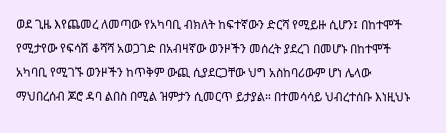ወደ ጊዜ እየጨመረ ለመጣው የአካባቢ ብክለት ከፍተኛውን ድርሻ የሚይዙ ሲሆን፤ በከተሞች የሚታየው የፍሳሽ ቆሻሻ አወጋገድ በአብዛኛው ወንዞችን መሰረት ያደረገ በመሆኑ በከተሞች አካባቢ የሚገኙ ወንዞችን ከጥቅም ውጪ ሲያደርጋቸው ህግ አስከባሪውም ሆነ ሌላው ማህበረሰብ ጆሮ ዳባ ልበስ በሚል ዝምታን ሲመርጥ ይታያል። በተመሳሳይ ህብረተሰቡ እነዚህኑ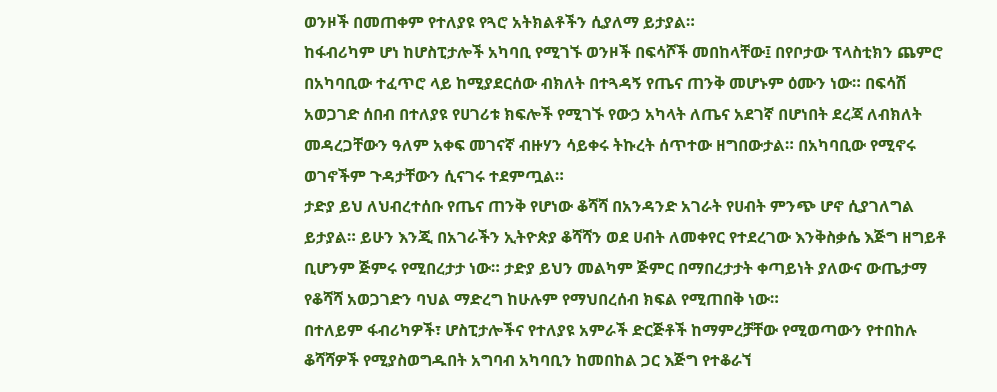ወንዞች በመጠቀም የተለያዩ የጓሮ አትክልቶችን ሲያለማ ይታያል።
ከፋብሪካም ሆነ ከሆስፒታሎች አካባቢ የሚገኙ ወንዞች በፍሳሾች መበከላቸው፤ በየቦታው ፕላስቲክን ጨምሮ በአካባቢው ተፈጥሮ ላይ ከሚያደርሰው ብክለት በተጓዳኝ የጤና ጠንቅ መሆኑም ዕሙን ነው። በፍሳሽ አወጋገድ ሰበብ በተለያዩ የሀገሪቱ ክፍሎች የሚገኙ የውኃ አካላት ለጤና አደገኛ በሆነበት ደረጃ ለብክለት መዳረጋቸውን ዓለም አቀፍ መገናኛ ብዙሃን ሳይቀሩ ትኩረት ሰጥተው ዘግበውታል። በአካባቢው የሚኖሩ ወገኖችም ጉዳታቸውን ሲናገሩ ተደምጧል።
ታድያ ይህ ለህብረተሰቡ የጤና ጠንቅ የሆነው ቆሻሻ በአንዳንድ አገራት የሀብት ምንጭ ሆኖ ሲያገለግል ይታያል። ይሁን እንጂ በአገራችን ኢትዮጵያ ቆሻሻን ወደ ሀብት ለመቀየር የተደረገው እንቅስቃሴ እጅግ ዘግይቶ ቢሆንም ጅምሩ የሚበረታታ ነው። ታድያ ይህን መልካም ጅምር በማበረታታት ቀጣይነት ያለውና ውጤታማ የቆሻሻ አወጋገድን ባህል ማድረግ ከሁሉም የማህበረሰብ ክፍል የሚጠበቅ ነው።
በተለይም ፋብሪካዎች፣ ሆስፒታሎችና የተለያዩ አምራች ድርጅቶች ከማምረቻቸው የሚወጣውን የተበከሉ ቆሻሻዎች የሚያስወግዱበት አግባብ አካባቢን ከመበከል ጋር እጅግ የተቆራኘ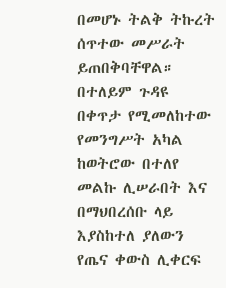በመሆኑ ትልቅ ትኩረት ሰጥተው መሥራት ይጠበቅባቸዋል። በተለይም ጉዳዩ በቀጥታ የሚመለከተው የመንግሥት አካል ከወትሮው በተለየ መልኩ ሊሠራበት እና በማህበረሰቡ ላይ እያስከተለ ያለውን የጤና ቀውስ ሊቀርፍ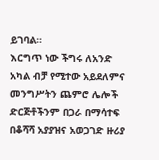ይገባል።
እርግጥ ነው ችግሩ ለአንድ አካል ብቻ የሚተው አይደለምና መንግሥትን ጨምሮ ሌሎች ድርጅቶችንም በጋራ በማሳተፍ በቆሻሻ አያያዝና አወጋገድ ዙሪያ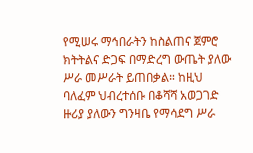የሚሠሩ ማኅበራትን ከስልጠና ጀምሮ ክትትልና ድጋፍ በማድረግ ውጤት ያለው ሥራ መሥራት ይጠበቃል። ከዚህ ባለፈም ህብረተሰቡ በቆሻሻ አወጋገድ ዙሪያ ያለውን ግንዛቤ የማሳደግ ሥራ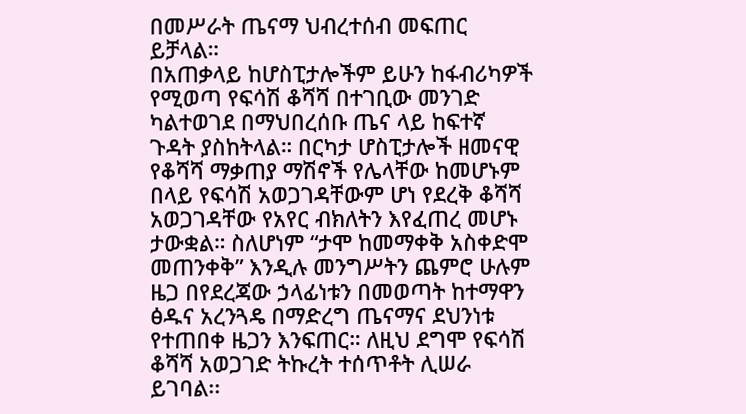በመሥራት ጤናማ ህብረተሰብ መፍጠር ይቻላል።
በአጠቃላይ ከሆስፒታሎችም ይሁን ከፋብሪካዎች የሚወጣ የፍሳሽ ቆሻሻ በተገቢው መንገድ ካልተወገደ በማህበረሰቡ ጤና ላይ ከፍተኛ ጉዳት ያስከትላል። በርካታ ሆስፒታሎች ዘመናዊ የቆሻሻ ማቃጠያ ማሽኖች የሌላቸው ከመሆኑም በላይ የፍሳሽ አወጋገዳቸውም ሆነ የደረቅ ቆሻሻ አወጋገዳቸው የአየር ብክለትን እየፈጠረ መሆኑ ታውቋል። ስለሆነም “ታሞ ከመማቀቅ አስቀድሞ መጠንቀቅ” እንዲሉ መንግሥትን ጨምሮ ሁሉም ዜጋ በየደረጃው ኃላፊነቱን በመወጣት ከተማዋን ፅዱና አረንጓዴ በማድረግ ጤናማና ደህንነቱ የተጠበቀ ዜጋን እንፍጠር። ለዚህ ደግሞ የፍሳሽ ቆሻሻ አወጋገድ ትኩረት ተሰጥቶት ሊሠራ ይገባል፡፡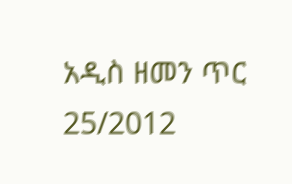አዲስ ዘመን ጥር 25/2012